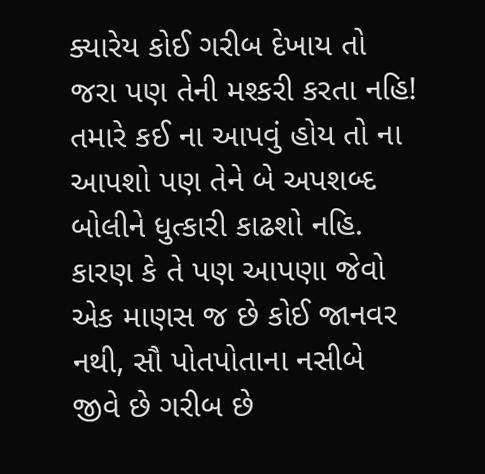ક્યારેય કોઈ ગરીબ દેખાય તો જરા પણ તેની મશ્કરી કરતા નહિ!
તમારે કઈ ના આપવું હોય તો ના આપશો પણ તેને બે અપશબ્દ બોલીને ધુત્કારી કાઢશો નહિ.
કારણ કે તે પણ આપણા જેવો એક માણસ જ છે કોઈ જાનવર નથી, સૌ પોતપોતાના નસીબે જીવે છે ગરીબ છે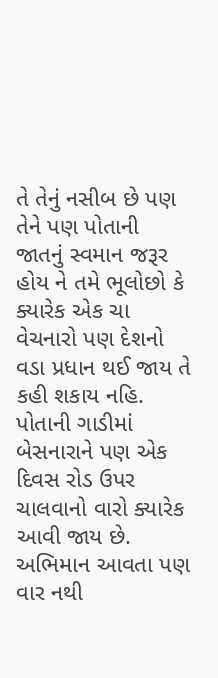તે તેનું નસીબ છે પણ તેને પણ પોતાની જાતનું સ્વમાન જરૂર હોય ને તમે ભૂલોછો કે ક્યારેક એક ચા વેચનારો પણ દેશનો વડા પ્રધાન થઈ જાય તે કહી શકાય નહિ.
પોતાની ગાડીમાં બેસનારાને પણ એક દિવસ રોડ ઉપર ચાલવાનો વારો ક્યારેક આવી જાય છે.
અભિમાન આવતા પણ વાર નથી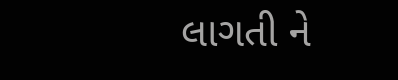લાગતી ને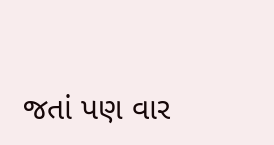જતાં પણ વાર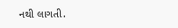નથી લાગતી.